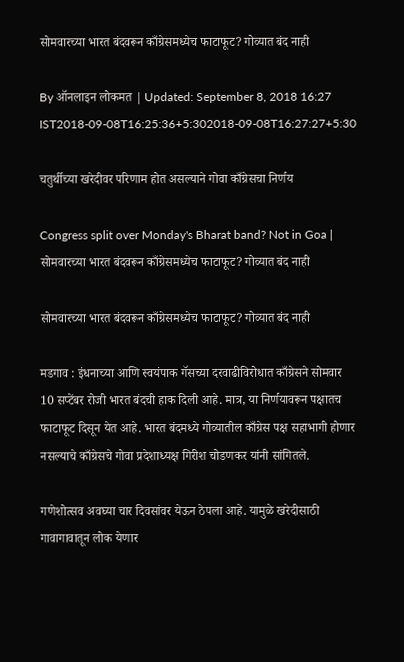सोमवारच्या भारत बंदवरून काँग्रेसमध्येच फाटाफूट? गोव्यात बंद नाही

By ऑनलाइन लोकमत | Updated: September 8, 2018 16:27 IST2018-09-08T16:25:36+5:302018-09-08T16:27:27+5:30

चतुर्थीच्या खरेदीवर परिणाम होत असल्याने गोवा काँग्रेसचा निर्णय

Congress split over Monday's Bharat band? Not in Goa | सोमवारच्या भारत बंदवरून काँग्रेसमध्येच फाटाफूट? गोव्यात बंद नाही

सोमवारच्या भारत बंदवरून काँग्रेसमध्येच फाटाफूट? गोव्यात बंद नाही

मडगाव : इंधनाच्या आणि स्वयंपाक गॅसच्या दरवाढीविरोधात काँग्रेसने सोमवार 10 सप्टेंबर रोजी भारत बंदची हाक दिली आहे. मात्र, या निर्णयावरून पक्षातच फाटाफूट दिसून येत आहे. भारत बंदमध्ये गोव्यातील काँग्रेस पक्ष सहाभागी होणार नसल्याचे काँग्रेसचे गोवा प्रदेशाध्यक्ष गिरीश चोडणकर यांनी सांगितले.

गणेशोत्सव अवघ्या चार दिवसांवर येऊन ठेपला आहे. यामुळे खरेदीसाठी गावागावातून लोक येणार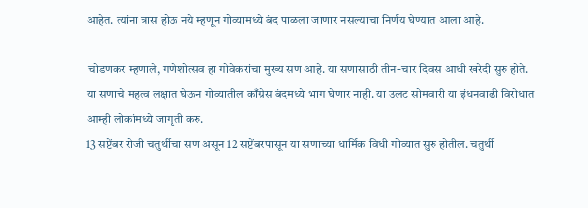आहेत. त्यांना त्रास होऊ नये म्हणून गोव्यामध्ये बंद पाळला जाणार नसल्याचा निर्णय घेण्यात आला आहे.

 चोडणकर म्हणाले, गणेशोत्सव हा गोवेकरांचा मुख्य सण आहे. या सणासाठी तीन-चार दिवस आधी खरेदी सुरु होते. या सणाचे महत्व लक्षात घेऊन गोव्यातील काँग्रेस बंदमध्ये भाग घेणार नाही. या उलट सोमवारी या इंधनवाढी विरोधात आम्ही लोकांमध्ये जागृती करु.
13 सप्टेंबर रोजी चतुर्थीचा सण असून 12 सप्टेंबरपासून या सणाच्या धार्मिक विधी गोव्यात सुरु होतील. चतुर्थी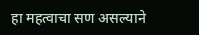हा महत्वाचा सण असल्याने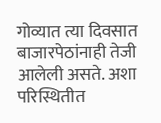गोव्यात त्या दिवसात बाजारपेठांनाही तेजी आलेली असते. अशा परिस्थितीत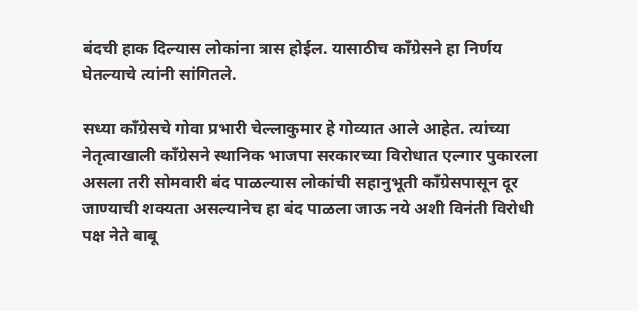बंदची हाक दिल्यास लोकांना त्रास होईल. यासाठीच काँग्रेसने हा निर्णय घेतल्याचे त्यांनी सांगितले.

सध्या काँग्रेसचे गोवा प्रभारी चेल्लाकुमार हे गोव्यात आले आहेत. त्यांच्या नेतृत्वाखाली काँग्रेसने स्थानिक भाजपा सरकारच्या विरोधात एल्गार पुकारला असला तरी सोमवारी बंद पाळल्यास लोकांची सहानुभूती काँग्रेसपासून दूर जाण्याची शक्यता असल्यानेच हा बंद पाळला जाऊ नये अशी विनंती विरोधी पक्ष नेते बाबू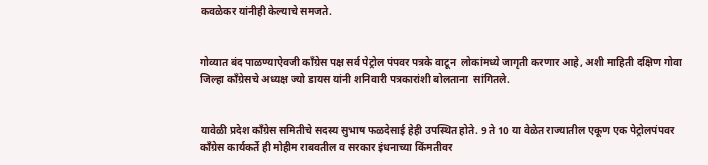कवळेकर यांनीही केल्याचे समजते.


गोव्यात बंद पाळण्याऐवजी काँग्रेस पक्ष सर्व पेट्रोल पंपवर पत्रके वाटून  लोकांमध्ये जागृती करणार आहे, अशी माहिती दक्षिण गोवा जिल्हा काँग्रेसचे अध्यक्ष ज्यो डायस यांनी शनिवारी पत्रकारांशी बोलताना  सांगितले.


यावेळी प्रदेश काँग्रेस समितीचे सदस्य सुभाष फळदेसाई हेही उपस्थित होते. 9 ते 10 या वेळेत राज्यातील एकूण एक पेट्रोलपंपवर काँग्रेस कार्यकर्ते ही मोहीम राबवतील व सरकार इंधनाच्या किंमतीवर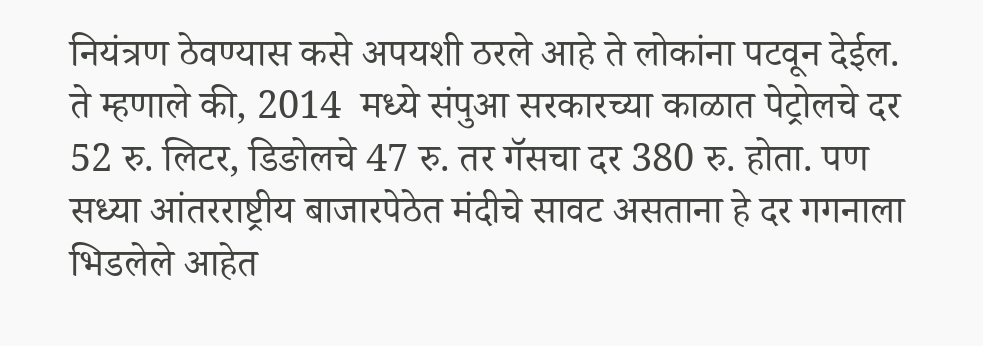नियंत्रण ठेवण्यास कसे अपयशी ठरले आहे ते लोकांना पटवून देईल. ते म्हणाले की, 2014  मध्ये संपुआ सरकारच्या काळात पेट्रोलचे दर 52 रु. लिटर, डिङोलचे 47 रु. तर गॅसचा दर 380 रु. होता. पण सध्या आंतरराष्ट्रीय बाजारपेठेत मंदीचे सावट असताना हे दर गगनाला भिडलेले आहेत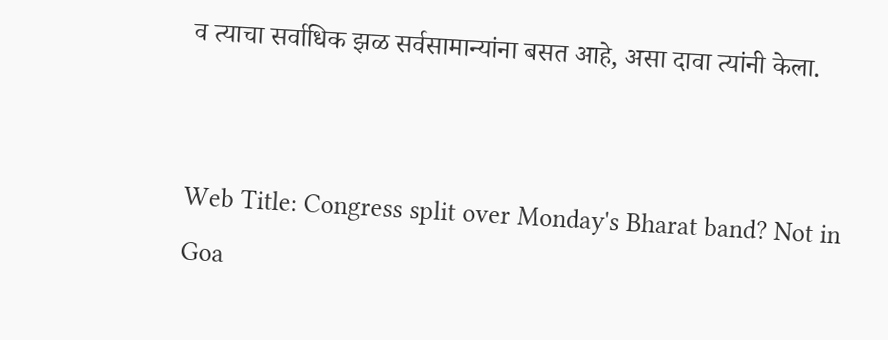व त्याचा सर्वाधिक झळ सर्वसामान्यांना बसत आहे, असा दावा त्यांनी केला.


Web Title: Congress split over Monday's Bharat band? Not in Goa